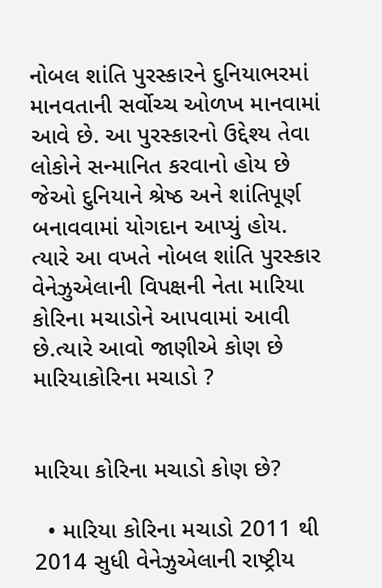નોબલ શાંતિ પુરસ્કારને દુનિયાભરમાં માનવતાની સર્વોચ્ચ ઓળખ માનવામાં આવે છે. આ પુરસ્કારનો ઉદ્દેશ્ય તેવા લોકોને સન્માનિત કરવાનો હોય છે જેઓ દુનિયાને શ્રેષ્ઠ અને શાંતિપૂર્ણ બનાવવામાં યોગદાન આપ્યું હોય. ત્યારે આ વખતે નોબલ શાંતિ પુરસ્કાર વેનેઝુએલાની વિપક્ષની નેતા મારિયા કોરિના મચાડોને આપવામાં આવી છે.ત્યારે આવો જાણીએ કોણ છે મારિયાકોરિના મચાડો ?


મારિયા કોરિના મચાડો કોણ છે?

  • મારિયા કોરિના મચાડો 2011 થી 2014 સુધી વેનેઝુએલાની રાષ્ટ્રીય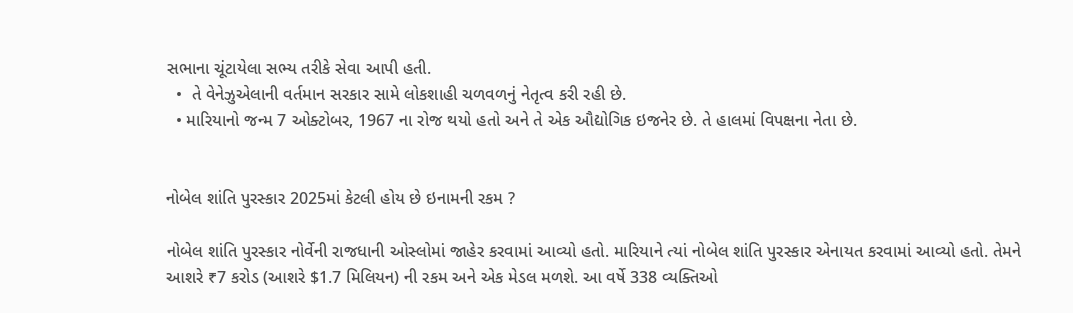સભાના ચૂંટાયેલા સભ્ય તરીકે સેવા આપી હતી.
  •  તે વેનેઝુએલાની વર્તમાન સરકાર સામે લોકશાહી ચળવળનું નેતૃત્વ કરી રહી છે.
  • મારિયાનો જન્મ 7 ઓક્ટોબર, 1967 ના રોજ થયો હતો અને તે એક ઔદ્યોગિક ઇજનેર છે. તે હાલમાં વિપક્ષના નેતા છે.


નોબેલ શાંતિ પુરસ્કાર 2025માં કેટલી હોય છે ઇનામની રકમ ?

નોબેલ શાંતિ પુરસ્કાર નોર્વેની રાજધાની ઓસ્લોમાં જાહેર કરવામાં આવ્યો હતો. મારિયાને ત્યાં નોબેલ શાંતિ પુરસ્કાર એનાયત કરવામાં આવ્યો હતો. તેમને આશરે ₹7 કરોડ (આશરે $1.7 મિલિયન) ની રકમ અને એક મેડલ મળશે. આ વર્ષે 338 વ્યક્તિઓ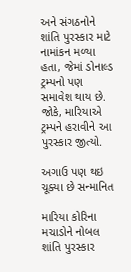અને સંગઠનોને શાંતિ પુરસ્કાર માટે નામાંકન મળ્યા હતા, જેમાં ડોનાલ્ડ ટ્રમ્પનો પણ સમાવેશ થાય છે. જોકે, મારિયાએ ટ્રમ્પને હરાવીને આ પુરસ્કાર જીત્યો.

અગાઉ પણ થઇ ચૂક્યા છે સન્માનિત

મારિયા કોરિના મચાડોને નોબલ શાંતિ પુરસ્કાર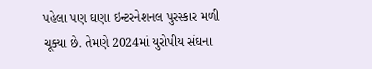પહેલા પણ ઘણા ઇન્ટરનેશનલ પુરસ્કાર મળી ચૂક્યા છે. તેમણે 2024માં યુરોપીય સંઘના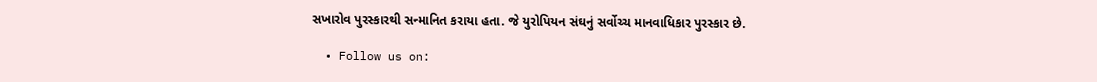સખારોવ પુરસ્કારથી સન્માનિત કરાયા હતા. જે યુરોપિયન સંઘનું સર્વોચ્ચ માનવાધિકાર પુરસ્કાર છે.

  • Follow us on: